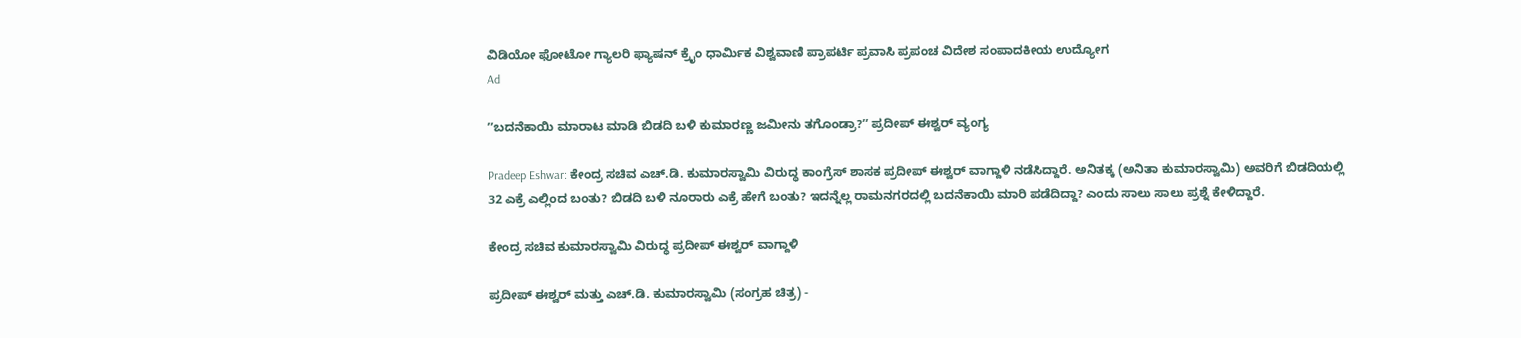ವಿಡಿಯೋ ಫೋಟೋ ಗ್ಯಾಲರಿ ಫ್ಯಾಷನ್ ಕ್ರೈಂ ಧಾರ್ಮಿಕ ವಿಶ್ವವಾಣಿ ಪ್ರಾಪರ್ಟಿ ಪ್ರವಾಸಿ ಪ್ರಪಂಚ ವಿದೇಶ ಸಂಪಾದಕೀಯ ಉದ್ಯೋಗ
Ad

ʼʼಬದನೆಕಾಯಿ ಮಾರಾಟ ಮಾಡಿ ಬಿಡದಿ ಬಳಿ ಕುಮಾರಣ್ಣ ಜಮೀನು ತಗೊಂಡ್ರಾ?ʼʼ ಪ್ರದೀಪ್‌ ಈಶ್ವರ್‌ ವ್ಯಂಗ್ಯ

Pradeep Eshwar: ಕೇಂದ್ರ ಸಚಿವ ಎಚ್‌.ಡಿ. ಕುಮಾರಸ್ವಾಮಿ ವಿರುದ್ಧ ಕಾಂಗ್ರೆಸ್‌ ಶಾಸಕ ಪ್ರದೀಪ್‌ ಈಶ್ವರ್‌ ವಾಗ್ದಾಳಿ ನಡೆಸಿದ್ದಾರೆ. ಅನಿತಕ್ಕ (ಅನಿತಾ ಕುಮಾರಸ್ವಾಮಿ) ಅವರಿಗೆ ಬಿಡದಿಯಲ್ಲಿ 32 ಎಕ್ರೆ ಎಲ್ಲಿಂದ ಬಂತು? ಬಿಡದಿ ಬಳಿ ನೂರಾರು ಎಕ್ರೆ ಹೇಗೆ ಬಂತು? ಇದನ್ನೆಲ್ಲ ರಾಮನಗರದಲ್ಲಿ ಬದನೆಕಾಯಿ ಮಾರಿ ಪಡೆದಿದ್ದಾ? ಎಂದು ಸಾಲು ಸಾಲು ಪ್ರಶ್ನೆ ಕೇಳಿದ್ದಾರೆ.

ಕೇಂದ್ರ ಸಚಿವ ಕುಮಾರಸ್ವಾಮಿ ವಿರುದ್ಧ ಪ್ರದೀಪ್‌ ಈಶ್ವರ್‌ ವಾಗ್ದಾಳಿ

ಪ್ರದೀಪ್‌ ಈಶ್ವರ್‌ ಮತ್ತು ಎಚ್‌.ಡಿ. ಕುಮಾರಸ್ವಾಮಿ (ಸಂಗ್ರಹ ಚಿತ್ರ) -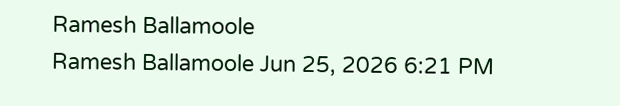Ramesh Ballamoole
Ramesh Ballamoole Jun 25, 2026 6:21 PM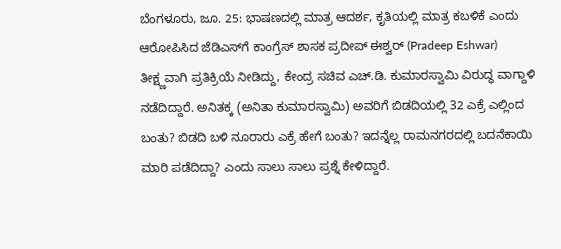ಬೆಂಗಳೂರು, ಜೂ. 25: ಭಾಷಣದಲ್ಲಿ ಮಾತ್ರ ಆದರ್ಶ, ಕೃತಿಯಲ್ಲಿ ಮಾತ್ರ ಕಬಳಿಕೆ ಎಂದು ಆರೋಪಿಸಿದ ಜೆಡಿಎಸ್‌ಗೆ ಕಾಂಗ್ರೆಸ್‌ ಶಾಸಕ ಪ್ರದೀಪ್‌ ಈಶ್ವರ್‌ (Pradeep Eshwar) ತೀಕ್ಷ್ಣವಾಗಿ ಪ್ರತಿಕ್ರಿಯೆ ನೀಡಿದ್ದು, ಕೇಂದ್ರ ಸಚಿವ ಎಚ್‌.ಡಿ. ಕುಮಾರಸ್ವಾಮಿ ವಿರುದ್ಧ ವಾಗ್ದಾಳಿ ನಡೆದಿದ್ದಾರೆ. ಅನಿತಕ್ಕ (ಅನಿತಾ ಕುಮಾರಸ್ವಾಮಿ) ಅವರಿಗೆ ಬಿಡದಿಯಲ್ಲಿ 32 ಎಕ್ರೆ ಎಲ್ಲಿಂದ ಬಂತು? ಬಿಡದಿ ಬಳಿ ನೂರಾರು ಎಕ್ರೆ ಹೇಗೆ ಬಂತು? ಇದನ್ನೆಲ್ಲ ರಾಮನಗರದಲ್ಲಿ ಬದನೆಕಾಯಿ ಮಾರಿ ಪಡೆದಿದ್ದಾ? ಎಂದು ಸಾಲು ಸಾಲು ಪ್ರಶ್ನೆ ಕೇಳಿದ್ದಾರೆ.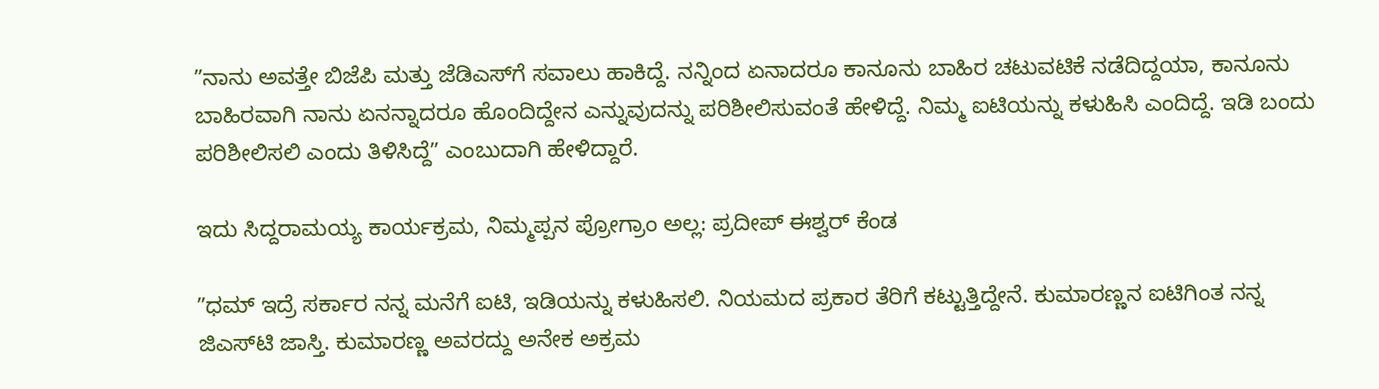ʼʼನಾನು ಅವತ್ತೇ ಬಿಜೆಪಿ ಮತ್ತು ಜೆಡಿಎಸ್‌ಗೆ ಸವಾಲು ಹಾಕಿದ್ದೆ. ನನ್ನಿಂದ ಏನಾದರೂ ಕಾನೂನು ಬಾಹಿರ ಚಟುವಟಿಕೆ ನಡೆದಿದ್ದಯಾ, ಕಾನೂನು ಬಾಹಿರವಾಗಿ ನಾನು ಏನನ್ನಾದರೂ ಹೊಂದಿದ್ದೇನ ಎನ್ನುವುದನ್ನು ಪರಿಶೀಲಿಸುವಂತೆ ಹೇಳಿದ್ದೆ. ನಿಮ್ಮ ಐಟಿಯನ್ನು ಕಳುಹಿಸಿ ಎಂದಿದ್ದೆ. ಇಡಿ ಬಂದು ಪರಿಶೀಲಿಸಲಿ ಎಂದು ತಿಳಿಸಿದ್ದೆʼʼ ಎಂಬುದಾಗಿ ಹೇಳಿದ್ದಾರೆ.

ಇದು ಸಿದ್ದರಾಮಯ್ಯ ಕಾರ್ಯಕ್ರಮ, ನಿಮ್ಮಪ್ಪನ ಪ್ರೋಗ್ರಾಂ ಅಲ್ಲ: ಪ್ರದೀಪ್‌ ಈಶ್ವರ್‌ ಕೆಂಡ

ʼʼಧಮ್‌ ಇದ್ರೆ ಸರ್ಕಾರ ನನ್ನ ಮನೆಗೆ ಐಟಿ, ಇಡಿಯನ್ನು ಕಳುಹಿಸಲಿ. ನಿಯಮದ ಪ್ರಕಾರ ತೆರಿಗೆ ಕಟ್ಟುತ್ತಿದ್ದೇನೆ. ಕುಮಾರಣ್ಣನ ಐಟಿಗಿಂತ ನನ್ನ ಜಿಎಸ್‌ಟಿ ಜಾಸ್ತಿ. ಕುಮಾರಣ್ಣ ಅವರದ್ದು ಅನೇಕ ಅಕ್ರಮ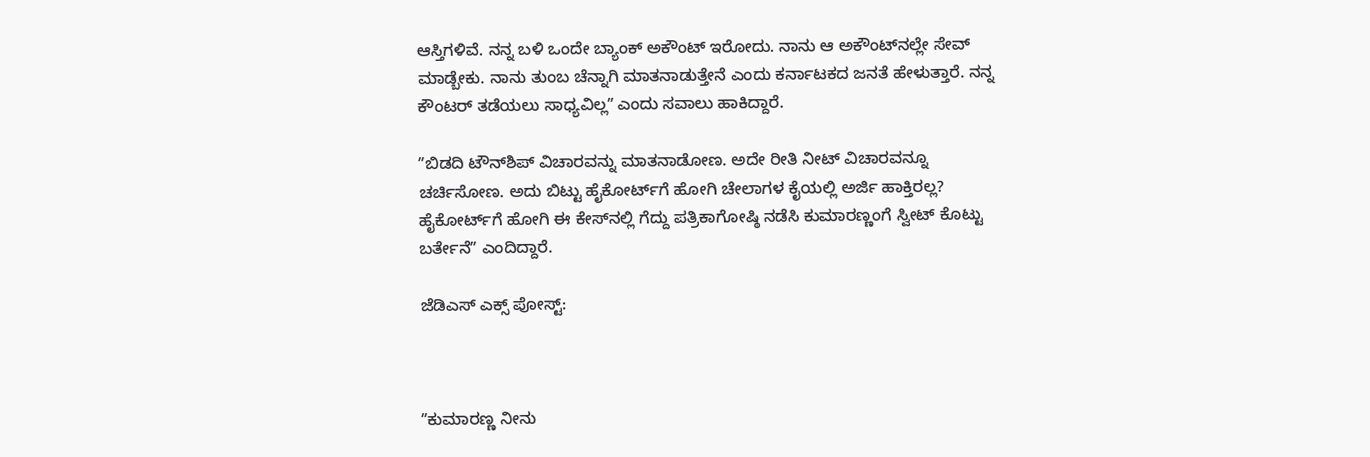ಆಸ್ತಿಗಳಿವೆ. ನನ್ನ ಬಳಿ ಒಂದೇ ಬ್ಯಾಂಕ್‌ ಅಕೌಂಟ್‌ ಇರೋದು. ನಾನು ಆ ಅಕೌಂಟ್‌ನಲ್ಲೇ ಸೇವ್‌ ಮಾಡ್ಬೇಕು. ನಾನು ತುಂಬ ಚೆನ್ನಾಗಿ ಮಾತನಾಡುತ್ತೇನೆ ಎಂದು ಕರ್ನಾಟಕದ ಜನತೆ ಹೇಳುತ್ತಾರೆ. ನನ್ನ ಕೌಂಟರ್‌ ತಡೆಯಲು ಸಾಧ್ಯವಿಲ್ಲʼʼ ಎಂದು ಸವಾಲು ಹಾಕಿದ್ದಾರೆ.

ʼʼಬಿಡದಿ ಟೌನ್‌ಶಿಪ್‌ ವಿಚಾರವನ್ನು ಮಾತನಾಡೋಣ. ಅದೇ ರೀತಿ ನೀಟ್‌ ವಿಚಾರವನ್ನೂ ಚರ್ಚಿಸೋಣ. ಅದು ಬಿಟ್ಟು ಹೈಕೋರ್ಟ್‌ಗೆ ಹೋಗಿ ಚೇಲಾಗಳ ಕೈಯಲ್ಲಿ ಅರ್ಜಿ ಹಾಕ್ತಿರಲ್ಲ? ಹೈಕೋರ್ಟ್‌ಗೆ ಹೋಗಿ ಈ ಕೇಸ್‌ನಲ್ಲಿ ಗೆದ್ದು ಪತ್ರಿಕಾಗೋಷ್ಠಿ ನಡೆಸಿ ಕುಮಾರಣ್ಣಂಗೆ ಸ್ವೀಟ್‌ ಕೊಟ್ಟು ಬರ್ತೇನೆʼʼ ಎಂದಿದ್ದಾರೆ.

ಜೆಡಿಎಸ್‌ ಎಕ್ಸ್‌ ಪೋಸ್ಟ್‌:



ʼʼಕುಮಾರಣ್ಣ ನೀನು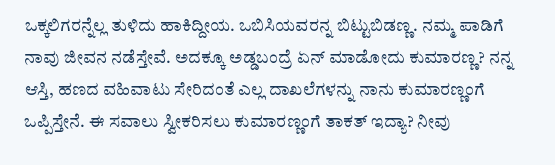ಒಕ್ಕಲಿಗರನ್ನೆಲ್ಲ ತುಳಿದು ಹಾಕಿದ್ದೀಯ. ಒಬಿಸಿಯವರನ್ನ ಬಿಟ್ಟುಬಿಡಣ್ಣ. ನಮ್ಮ ಪಾಡಿಗೆ ನಾವು ಜೀವನ ನಡೆಸ್ತೇವೆ. ಅದಕ್ಕೂ ಅಡ್ಡಬಂದ್ರೆ ಏನ್‌ ಮಾಡೋದು ಕುಮಾರಣ್ಣ? ನನ್ನ ಆಸ್ತಿ, ಹಣದ ವಹಿವಾಟು ಸೇರಿದಂತೆ ಎಲ್ಲ ದಾಖಲೆಗಳನ್ನು ನಾನು ಕುಮಾರಣ್ಣಂಗೆ ಒಪ್ಪಿಸ್ತೇನೆ. ಈ ಸವಾಲು ಸ್ವೀಕರಿಸಲು ಕುಮಾರಣ್ಣಂಗೆ ತಾಕತ್‌ ಇದ್ಯಾ? ನೀವು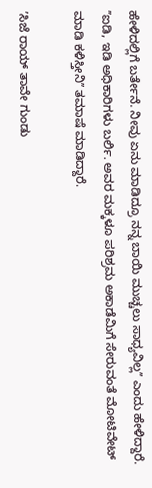ಹೇಳಿದಲ್ಲಿಗೆ ಬರ್ತೇನೆ. ನೀವು ಏನು ಮಾಡಿದ್ರೂ ನನ್ನ ಬಾಯಿ ಮುಚ್ಚಲು ಸಾಧ್ಯವಿಲ್ಲʼʼ ಎಂದು ಹೇಳಿದ್ದಾರೆ. ʼʼಐಡಿ, ಇಡಿ ಅಧಿಕಾರಿಗಳು ಬರ್ಲಿ. ಅವರ ಮಕ್ಕಳೂ ಪರಿಶ್ರಮ ಅಕಾಡೆಮಿಗೆ ಸೇರುವಂತೆ ಮೋಟಿವೇಟ್‌ ಮಾಡಿ ಕಳಿಸ್ತೀನಿʼʼ ತಮಾಷೆ ಮಾಡಿದ್ದಾರೆ.

ʼಸಿಜೆ ರಾಯ್‌ ತಾವೇ ಗುಂಡು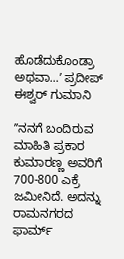ಹೊಡೆದುಕೊಂಡ್ರಾ ಅಥವಾ...ʼ ಪ್ರದೀಪ್‌ ಈಶ್ವರ್‌ ಗುಮಾನಿ

ʼʼನನಗೆ ಬಂದಿರುವ ಮಾಹಿತಿ ಪ್ರಕಾರ ಕುಮಾರಣ್ಣ ಅವರಿಗೆ 700-800 ಎಕ್ರೆ ಜಮೀನಿದೆ. ಅದನ್ನು ರಾಮನಗರದ ಫಾರ್ಮ್‌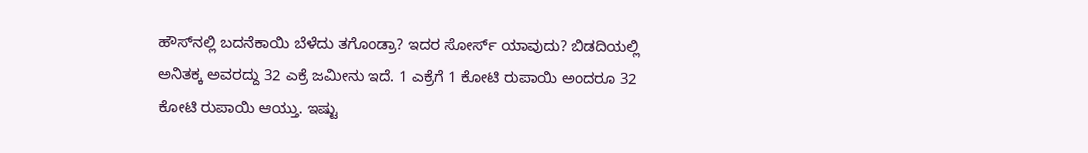ಹೌಸ್‌ನಲ್ಲಿ ಬದನೆಕಾಯಿ ಬೆಳೆದು ತಗೊಂಡ್ರಾ? ಇದರ ಸೋರ್ಸ್‌ ಯಾವುದು? ಬಿಡದಿಯಲ್ಲಿ ಅನಿತಕ್ಕ ಅವರದ್ದು 32 ಎಕ್ರೆ ಜಮೀನು ಇದೆ. 1 ಎಕ್ರೆಗೆ 1 ಕೋಟಿ ರುಪಾಯಿ ಅಂದರೂ 32 ಕೋಟಿ ರುಪಾಯಿ ಆಯ್ತು. ಇಷ್ಟು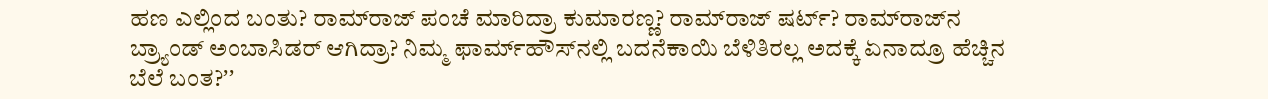ಹಣ ಎಲ್ಲಿಂದ ಬಂತು? ರಾಮ್‌ರಾಜ್‌ ಪಂಚೆ ಮಾರಿದ್ರಾ ಕುಮಾರಣ್ಣ? ರಾಮ್‌ರಾಜ್‌ ಷರ್ಟ್‌? ರಾಮ್‌ರಾಜ್‌ನ ಬ್ರ್ಯಾಂಡ್‌ ಅಂಬಾಸಿಡರ್‌ ಆಗಿದ್ರಾ? ನಿಮ್ಮ ಫಾರ್ಮ್‌ಹೌಸ್‌ನಲ್ಲಿ ಬದನೆಕಾಯಿ ಬೆಳಿತಿರಲ್ಲ ಅದಕ್ಕೆ ಏನಾದ್ರೂ ಹೆಚ್ಚಿನ ಬೆಲೆ ಬಂತ?ʼʼ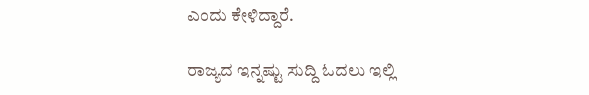ಎಂದು ಕೇಳಿದ್ದಾರೆ.

ರಾಜ್ಯದ ಇನ್ನಷ್ಟು ಸುದ್ದಿ ಓದಲು ಇಲ್ಲಿ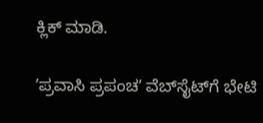ಕ್ಲಿಕ್‌ ಮಾಡಿ.

ʼಪ್ರವಾಸಿ ಪ್ರಪಂಚʼ ವೆಬ್‌ಸೈಟ್‌ಗೆ ಭೇಟಿ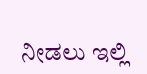ನೀಡಲು ಇಲ್ಲಿ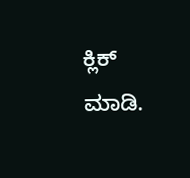ಕ್ಲಿಕ್‌ ಮಾಡಿ.